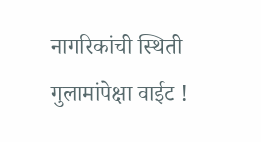नागरिकांची स्थिती गुलामांपेक्षा वाईट !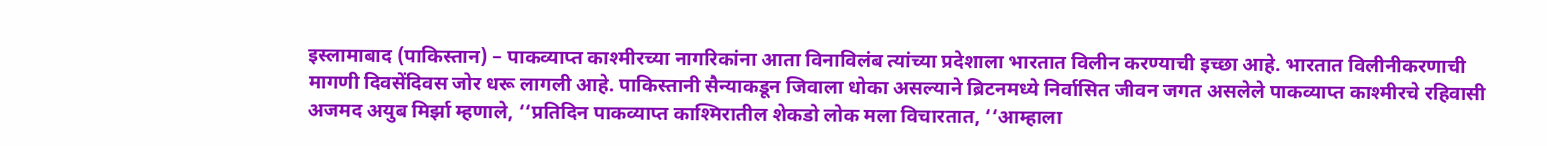इस्लामाबाद (पाकिस्तान) – पाकव्याप्त काश्मीरच्या नागरिकांना आता विनाविलंब त्यांच्या प्रदेशाला भारतात विलीन करण्याची इच्छा आहे. भारतात विलीनीकरणाची मागणी दिवसेंदिवस जोर धरू लागली आहे. पाकिस्तानी सैन्याकडून जिवाला धोका असल्याने ब्रिटनमध्ये निर्वासित जीवन जगत असलेले पाकव्याप्त काश्मीरचे रहिवासी अजमद अयुब मिर्झा म्हणाले, ‘‘प्रतिदिन पाकव्याप्त काश्मिरातील शेकडो लोक मला विचारतात, ‘‘आम्हाला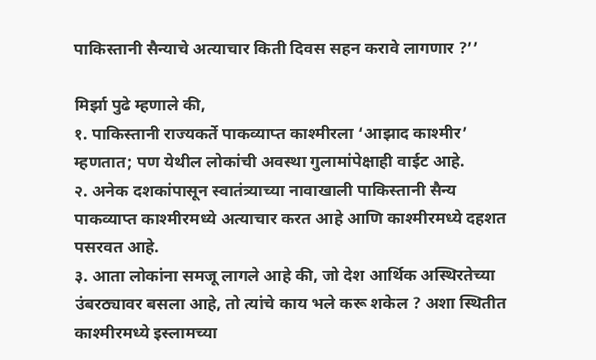पाकिस्तानी सैन्याचे अत्याचार किती दिवस सहन करावे लागणार ?’’

मिर्झा पुढे म्हणाले की,
१. पाकिस्तानी राज्यकर्ते पाकव्याप्त काश्मीरला ‘आझाद काश्मीर’ म्हणतात; पण येथील लोकांची अवस्था गुलामांपेक्षाही वाईट आहे.
२. अनेक दशकांपासून स्वातंत्र्याच्या नावाखाली पाकिस्तानी सैन्य पाकव्याप्त काश्मीरमध्ये अत्याचार करत आहे आणि काश्मीरमध्ये दहशत पसरवत आहे.
३. आता लोकांना समजू लागले आहे की, जो देश आर्थिक अस्थिरतेच्या उंबरठ्यावर बसला आहे, तो त्यांचे काय भले करू शकेल ? अशा स्थितीत काश्मीरमध्ये इस्लामच्या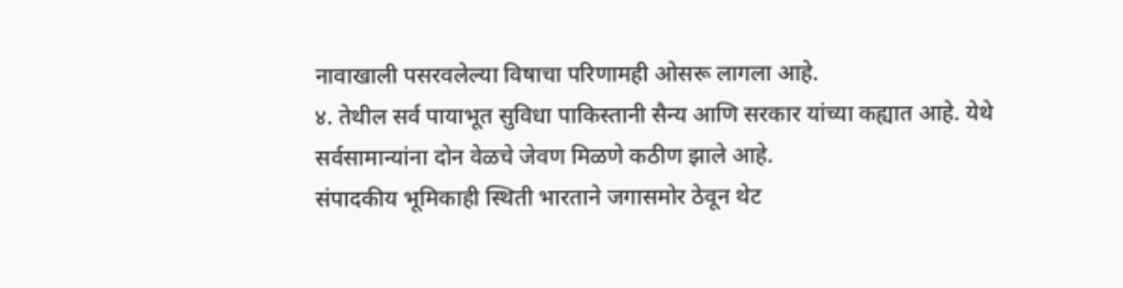नावाखाली पसरवलेल्या विषाचा परिणामही ओसरू लागला आहे.
४. तेथील सर्व पायाभूत सुविधा पाकिस्तानी सैन्य आणि सरकार यांच्या कह्यात आहे. येथे सर्वसामान्यांना दोन वेळचे जेवण मिळणे कठीण झाले आहे.
संपादकीय भूमिकाही स्थिती भारताने जगासमोर ठेवून थेट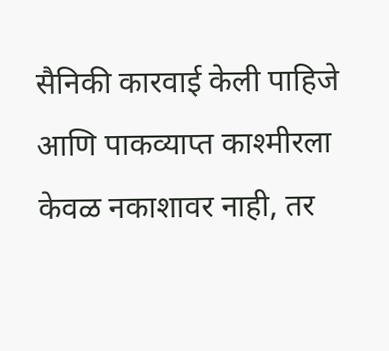सैनिकी कारवाई केली पाहिजे आणि पाकव्याप्त काश्मीरला केवळ नकाशावर नाही, तर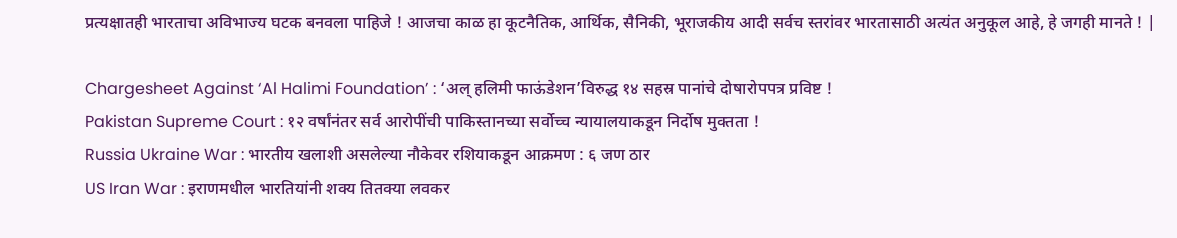प्रत्यक्षातही भारताचा अविभाज्य घटक बनवला पाहिजे ! आजचा काळ हा कूटनैतिक, आर्थिक, सैनिकी, भूराजकीय आदी सर्वच स्तरांवर भारतासाठी अत्यंत अनुकूल आहे, हे जगही मानते ! |

Chargesheet Against ‘Al Halimi Foundation’ : ‘अल् हलिमी फाऊंडेशन’विरुद्ध १४ सहस्र पानांचे दोषारोपपत्र प्रविष्ट !
Pakistan Supreme Court : १२ वर्षांनंतर सर्व आरोपींची पाकिस्तानच्या सर्वोच्च न्यायालयाकडून निर्दोष मुक्तता !
Russia Ukraine War : भारतीय खलाशी असलेल्या नौकेवर रशियाकडून आक्रमण : ६ जण ठार
US Iran War : इराणमधील भारतियांनी शक्य तितक्या लवकर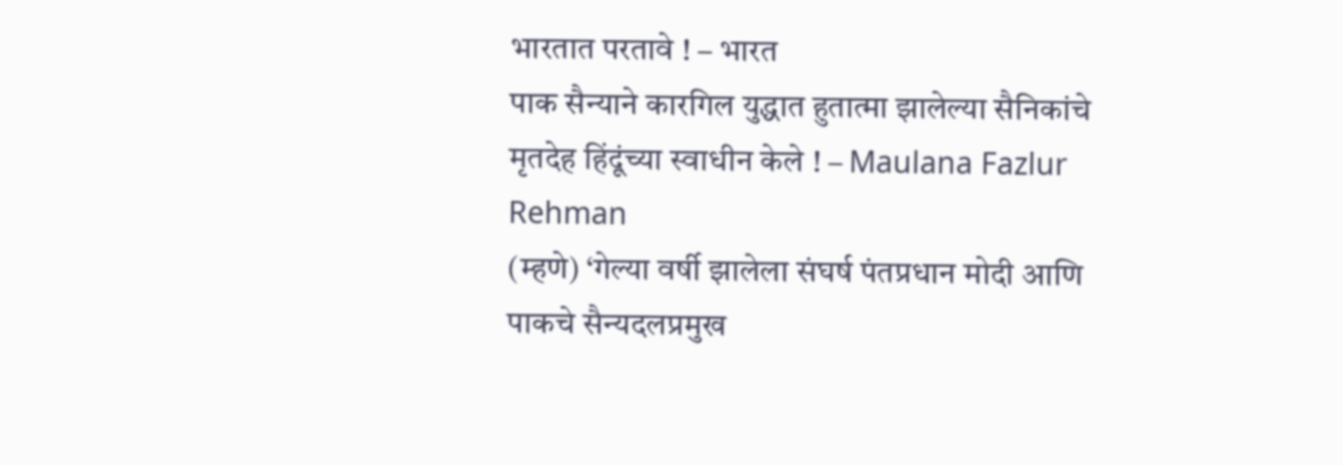भारतात परतावे ! – भारत
पाक सैन्याने कारगिल युद्धात हुतात्मा झालेल्या सैनिकांचे मृतदेह हिंदूंच्या स्वाधीन केले ! – Maulana Fazlur Rehman
(म्हणे) ‘गेल्या वर्षी झालेला संघर्ष पंतप्रधान मोदी आणि पाकचे सैन्यदलप्रमुख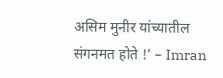असिम मुनीर यांच्यातील संगनमत होते !’ – Imran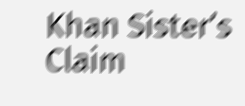Khan Sister’s Claim